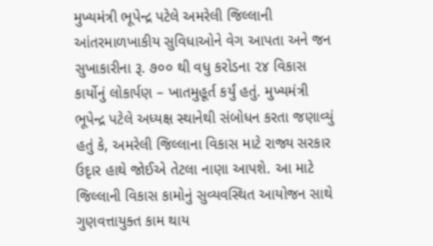મુખ્યમંત્રી ભૂપેન્દ્ર પટેલે અમરેલી જિલ્લાની આંતરમાળખાકીય સુવિધાઓને વેગ આપતા અને જન સુખાકારીના રૂ. ૭૦૦ થી વધુ કરોડના ૨૪ વિકાસ કાર્યોનું લોકાર્પણ – ખાતમુહૂર્ત કર્યું હતું. મુખ્યમંત્રી ભૂપેન્દ્ર પટેલે અધ્યક્ષ સ્થાનેથી સંબોધન કરતા જણાવ્યું હતું કે, અમરેલી જિલ્લાના વિકાસ માટે રાજ્ય સરકાર ઉદૃાર હાથે જોઈએ તેટલા નાણા આપશે. આ માટે જિલ્લાની વિકાસ કામોનું સુવ્યવસ્થિત આયોજન સાથે ગુણવત્તાયુક્ત કામ થાય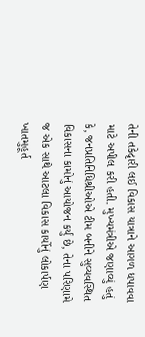તેની તકેદૃારી લઈ વિકાસ યાત્રાને આગળ ધપાવવા માટે અપીલ કરી હતી. મુખ્યમંત્રીએ જણાવ્યું હતું કે, જનપ્રતિનિધિશ્રીઓએ ટીમ બનીને સુવ્યવસ્થિત વિકાસના કામોનું આયોજન કર્યું છે, તેના પરિણામે જ એક સાથે આટલા વિકાસ કાર્યોનું લોકાર્પણ ખાતમુહૂર્ત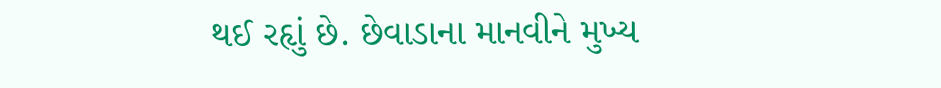થઈ રહૃાું છે. છેવાડાના માનવીને મુખ્ય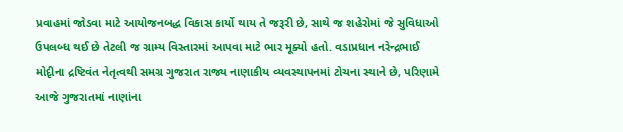પ્રવાહમાં જોડવા માટે આયોજનબદ્ધ વિકાસ કાર્યો થાય તે જરૂરી છે, સાથે જ શહેરોમાં જે સુવિધાઓ ઉપલબ્ધ થઈ છે તેટલી જ ગ્રામ્ય વિસ્તારમાં આપવા માટે ભાર મૂક્યો હતો. વડાપ્રધાન નરેન્દ્રભાઈ મોદૃીના દ્રષ્ટિવંત નેતૃત્વથી સમગ્ર ગુજરાત રાજ્ય નાણાકીય વ્યવસ્થાપનમાં ટોચના સ્થાને છે, પરિણામે આજે ગુજરાતમાં નાણાંના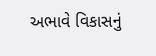અભાવે વિકાસનું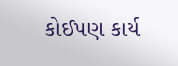કોઈપણ કાર્ય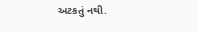અટકતું નથી.